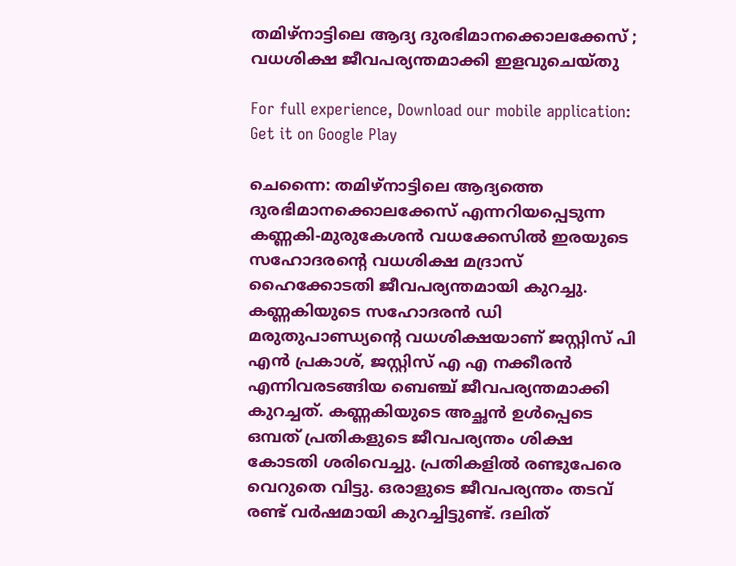തമിഴ്‌നാട്ടിലെ ആദ്യ ദുരഭിമാനക്കൊലക്കേസ് ; വധശിക്ഷ ജീവപര്യന്തമാക്കി ഇളവുചെയ്തു

For full experience, Download our mobile application:
Get it on Google Play

ചെന്നൈ: തമിഴ്നാട്ടിലെ ആദ്യത്തെ ദുരഭിമാനക്കൊലക്കേസ് എന്നറിയപ്പെടുന്ന കണ്ണകി-മുരുകേശൻ വധക്കേസിൽ ഇരയുടെ സഹോദരന്റെ വധശിക്ഷ മദ്രാസ് ഹൈക്കോടതി ജീവപര്യന്തമായി കുറച്ചു. കണ്ണകിയുടെ സഹോദരൻ ഡി മരുതുപാണ്ഡ്യന്റെ വധശിക്ഷയാണ് ജസ്റ്റിസ് പി എന്‍ പ്രകാശ്, ജസ്റ്റിസ് എ എ നക്കീരന്‍ എന്നിവരടങ്ങിയ ബെഞ്ച് ജീവപര്യന്തമാക്കി കുറച്ചത്. കണ്ണകിയുടെ അച്ഛൻ ഉൾപ്പെടെ ഒമ്പത് പ്രതികളുടെ ജീവപര്യന്തം ശിക്ഷ കോടതി ശരിവെച്ചു. പ്രതികളിൽ രണ്ടുപേരെ വെറുതെ വിട്ടു. ഒരാളുടെ ജീവപര്യന്തം തടവ് രണ്ട് വർഷമായി കുറച്ചിട്ടുണ്ട്. ദലിത്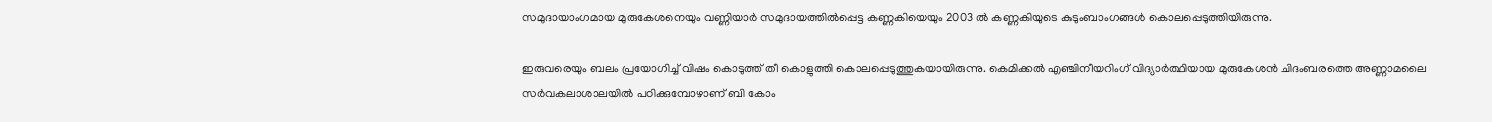സമുദായാംഗമായ മുരുകേശനെയും വണ്ണിയാർ സമുദായത്തിൽപ്പെട്ട കണ്ണകിയെയും 2003 ൽ കണ്ണകിയുടെ കുടുംബാംഗങ്ങൾ കൊലപ്പെടുത്തിയിരുന്നു.

ഇരുവരെയും ബലം പ്രയോഗിച്ച് വിഷം കൊടുത്ത് തീ കൊളുത്തി കൊലപ്പെടുത്തുകയായിരുന്നു. കെമിക്കൽ എഞ്ചിനീയറിംഗ് വിദ്യാർത്ഥിയായ മുരുകേശൻ ചിദംബരത്തെ അണ്ണാമലൈ സർവകലാശാലയിൽ പഠിക്കുമ്പോഴാണ് ബി കോം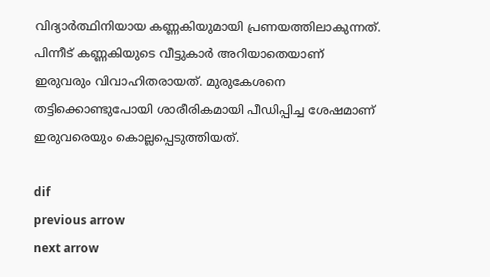വിദ്യാർത്ഥിനിയായ കണ്ണകിയുമായി പ്രണയത്തിലാകുന്നത്. പിന്നീട് കണ്ണകിയുടെ വീട്ടുകാർ അറിയാതെയാണ് ഇരുവരും വിവാഹിതരായത്. മുരുകേശനെ തട്ടിക്കൊണ്ടുപോയി ശാരീരികമായി പീഡിപ്പിച്ച ശേഷമാണ് ഇരുവരെയും കൊല്ലപ്പെടുത്തിയത്.

dif
previous arrow
next arrow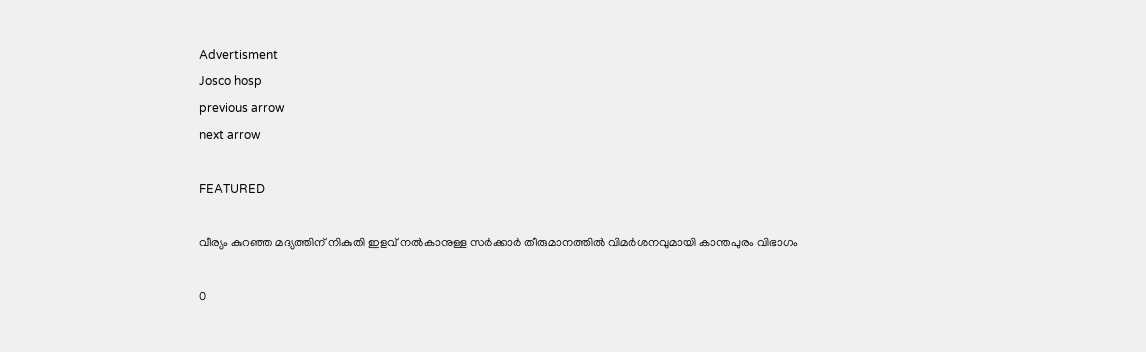Advertisment
Josco hosp
previous arrow
next arrow

FEATURED

വീര്യം കുറഞ്ഞ മദ്യത്തിന് നികുതി ഇളവ് നൽകാനുള്ള സർക്കാർ തീരുമാനത്തിൽ വിമർശനവുമായി കാന്തപുരം വിഭാഗം

0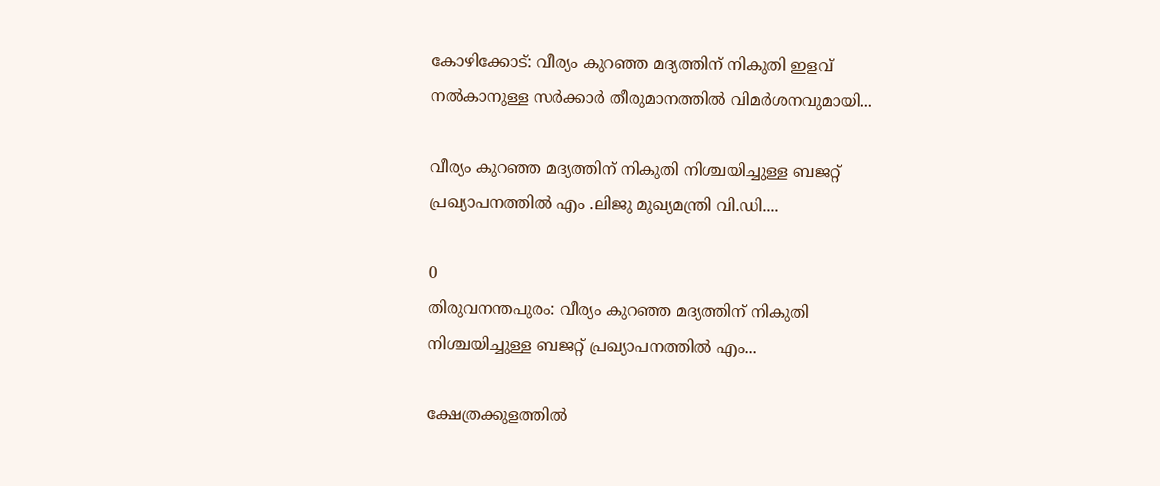കോഴിക്കോട്: വീര്യം കുറഞ്ഞ മദ്യത്തിന് നികുതി ഇളവ് നൽകാനുള്ള സർക്കാർ തീരുമാനത്തിൽ വിമർശനവുമായി...

വീര്യം കുറഞ്ഞ മദ്യത്തിന് നികുതി നിശ്ചയിച്ചുള്ള ബജറ്റ് പ്രഖ്യാപനത്തിൽ എം .ലിജു മുഖ്യമന്ത്രി വി.ഡി....

0
തിരുവനന്തപുരം: വീര്യം കുറഞ്ഞ മദ്യത്തിന് നികുതി നിശ്ചയിച്ചുള്ള ബജറ്റ് പ്രഖ്യാപനത്തിൽ എം...

ക്ഷേത്രക്കുളത്തിൽ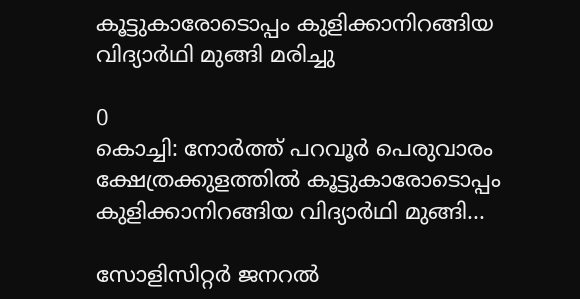കൂട്ടുകാരോടൊപ്പം കുളിക്കാനിറങ്ങിയ വിദ്യാർഥി മുങ്ങി മരിച്ചു

0
കൊച്ചി: നോർത്ത് പറവൂർ പെരുവാരം ക്ഷേത്രക്കുളത്തിൽ കൂട്ടുകാരോടൊപ്പം കുളിക്കാനിറങ്ങിയ വിദ്യാർഥി മുങ്ങി...

സോളിസിറ്റർ ജനറൽ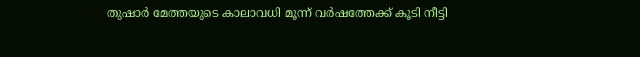തുഷാർ മേത്തയുടെ കാലാവധി മൂന്ന് വർഷത്തേക്ക് കൂടി നീട്ടി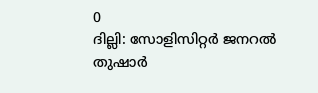0
ദില്ലി: സോളിസിറ്റർ ജനറൽ തുഷാർ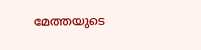മേത്തയുടെ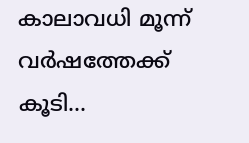കാലാവധി മൂന്ന് വർഷത്തേക്ക് കൂടി...